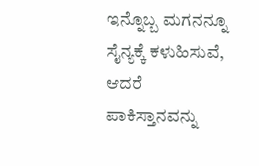ಇನ್ನೊಬ್ಬ ಮಗನನ್ನೂ ಸೈನ್ಯಕ್ಕೆ ಕಳುಹಿಸುವೆ, ಆದರೆ ಪಾಕಿಸ್ತಾನವನ್ನು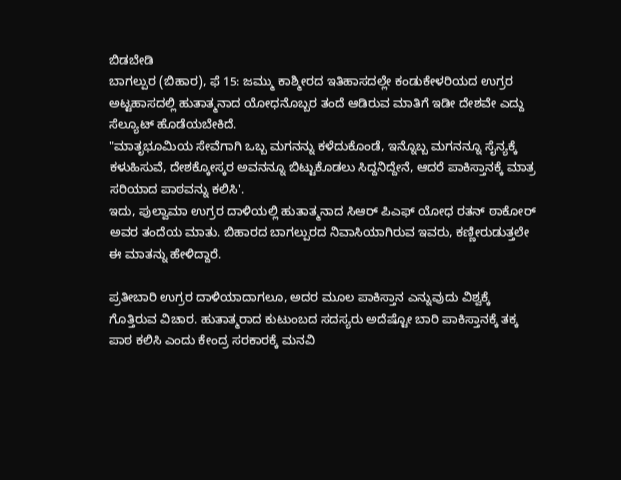ಬಿಡಬೇಡಿ
ಬಾಗಲ್ಪುರ (ಬಿಹಾರ), ಫೆ 15: ಜಮ್ಮು ಕಾಶ್ಮೀರದ ಇತಿಹಾಸದಲ್ಲೇ ಕಂಡುಕೇಳರಿಯದ ಉಗ್ರರ ಅಟ್ಟಹಾಸದಲ್ಲಿ ಹುತಾತ್ಮನಾದ ಯೋಧನೊಬ್ಬರ ತಂದೆ ಆಡಿರುವ ಮಾತಿಗೆ ಇಡೀ ದೇಶವೇ ಎದ್ದು ಸೆಲ್ಯೂಟ್ ಹೊಡೆಯಬೇಕಿದೆ.
"ಮಾತೃಭೂಮಿಯ ಸೇವೆಗಾಗಿ ಒಬ್ಬ ಮಗನನ್ನು ಕಳೆದುಕೊಂಡೆ, ಇನ್ನೊಬ್ಬ ಮಗನನ್ನೂ ಸೈನ್ಯಕ್ಕೆ ಕಳುಹಿಸುವೆ, ದೇಶಕ್ಕೋಸ್ಕರ ಅವನನ್ನೂ ಬಿಟ್ಟುಕೊಡಲು ಸಿದ್ದನಿದ್ದೇನೆ, ಆದರೆ ಪಾಕಿಸ್ತಾನಕ್ಕೆ ಮಾತ್ರ ಸರಿಯಾದ ಪಾಠವನ್ನು ಕಲಿಸಿ'.
ಇದು, ಪುಲ್ವಾಮಾ ಉಗ್ರರ ದಾಳಿಯಲ್ಲಿ ಹುತಾತ್ಮನಾದ ಸಿಆರ್ ಪಿಎಫ್ ಯೋಧ ರತನ್ ಠಾಕೋರ್ ಅವರ ತಂದೆಯ ಮಾತು. ಬಿಹಾರದ ಬಾಗಲ್ಪುರದ ನಿವಾಸಿಯಾಗಿರುವ ಇವರು, ಕಣ್ಣೀರುಡುತ್ತಲೇ ಈ ಮಾತನ್ನು ಹೇಳಿದ್ದಾರೆ.

ಪ್ರತೀಬಾರಿ ಉಗ್ರರ ದಾಳಿಯಾದಾಗಲೂ, ಅದರ ಮೂಲ ಪಾಕಿಸ್ತಾನ ಎನ್ನುವುದು ವಿಶ್ವಕ್ಕೆ ಗೊತ್ತಿರುವ ವಿಚಾರ. ಹುತಾತ್ಮರಾದ ಕುಟುಂಬದ ಸದಸ್ಯರು ಅದೆಷ್ಟೋ ಬಾರಿ ಪಾಕಿಸ್ತಾನಕ್ಕೆ ತಕ್ಕ ಪಾಠ ಕಲಿಸಿ ಎಂದು ಕೇಂದ್ರ ಸರಕಾರಕ್ಕೆ ಮನವಿ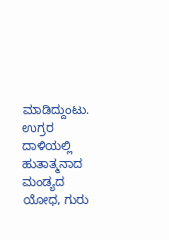ಮಾಡಿದ್ದುಂಟು.
ಉಗ್ರರ ದಾಳಿಯಲ್ಲಿ ಹುತಾತ್ಮನಾದ ಮಂಡ್ಯದ ಯೋಧ, ಗುರು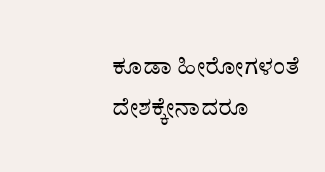ಕೂಡಾ ಹೀರೋಗಳಂತೆ ದೇಶಕ್ಕೇನಾದರೂ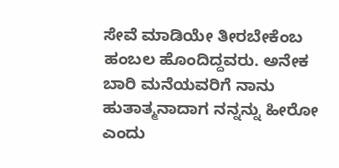ಸೇವೆ ಮಾಡಿಯೇ ತೀರಬೇಕೆಂಬ ಹಂಬಲ ಹೊಂದಿದ್ದವರು. ಅನೇಕ ಬಾರಿ ಮನೆಯವರಿಗೆ ನಾನು ಹುತಾತ್ಮನಾದಾಗ ನನ್ನನ್ನು ಹೀರೋ ಎಂದು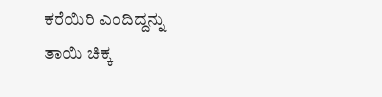ಕರೆಯಿರಿ ಎಂದಿದ್ದನ್ನು ತಾಯಿ ಚಿಕ್ಕ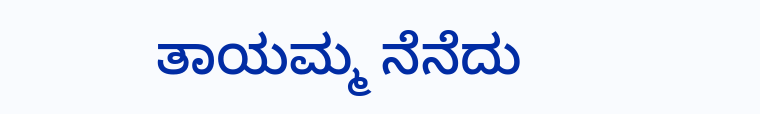ತಾಯಮ್ಮ ನೆನೆದು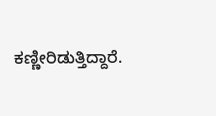ಕಣ್ಣೀರಿಡುತ್ತಿದ್ದಾರೆ.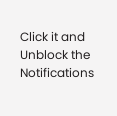Click it and Unblock the Notifications